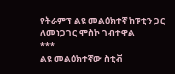የትራምፕ ልዩ መልዕክተኛ ከፑቲን ጋር ለመነጋገር ሞስኮ ገብተዋል
***
ልዩ መልዕክተኛው ስቲቭ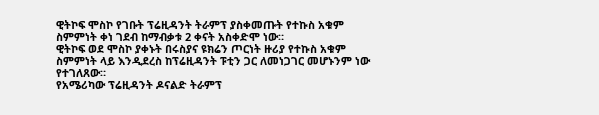ዊትኮፍ ሞስኮ የገቡት ፕሬዚዳንት ትራምፕ ያስቀመጡት የተኩስ አቁም ስምምነት ቀነ ገደብ ከማብቃቱ 2 ቀናት አስቀድሞ ነው።
ዊትኮፍ ወደ ሞስኮ ያቀኑት በሩስያና ዩክሬን ጦርነት ዙሪያ የተኩስ አቁም ስምምነት ላይ እንዲደረስ ከፕሬዚዳንት ፑቲን ጋር ለመነጋገር መሆኑንም ነው የተገለጸው።
የአሜሪካው ፕሬዚዳንት ዶናልድ ትራምፕ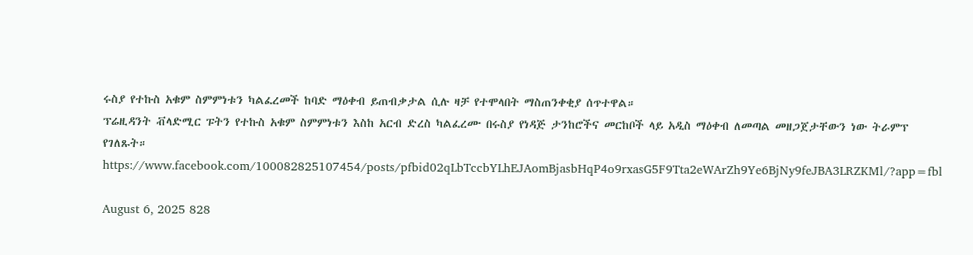ሩስያ የተኩስ አቁም ስምምነቱን ካልፈረመች ከባድ ማዕቀብ ይጠብቃታል ሲሉ ዛቻ የተሞላበት ማስጠንቀቂያ ሰጥተዋል።
ፕሬዚዳንት ቭላድሚር ፑትን የተኩስ አቁም ስምምነቱን እስከ አርብ ድረስ ካልፈረሙ በሩስያ የነዳጅ ታንከሮችና መርከቦች ላይ አዲስ ማዕቀብ ለመጣል መዘጋጀታቸውን ነው ትራምፕ የገለጹት።
https://www.facebook.com/100082825107454/posts/pfbid02qLbTccbYLhEJAomBjasbHqP4o9rxasG5F9Tta2eWArZh9Ye6BjNy9feJBA3LRZKMl/?app=fbl

August 6, 2025 828